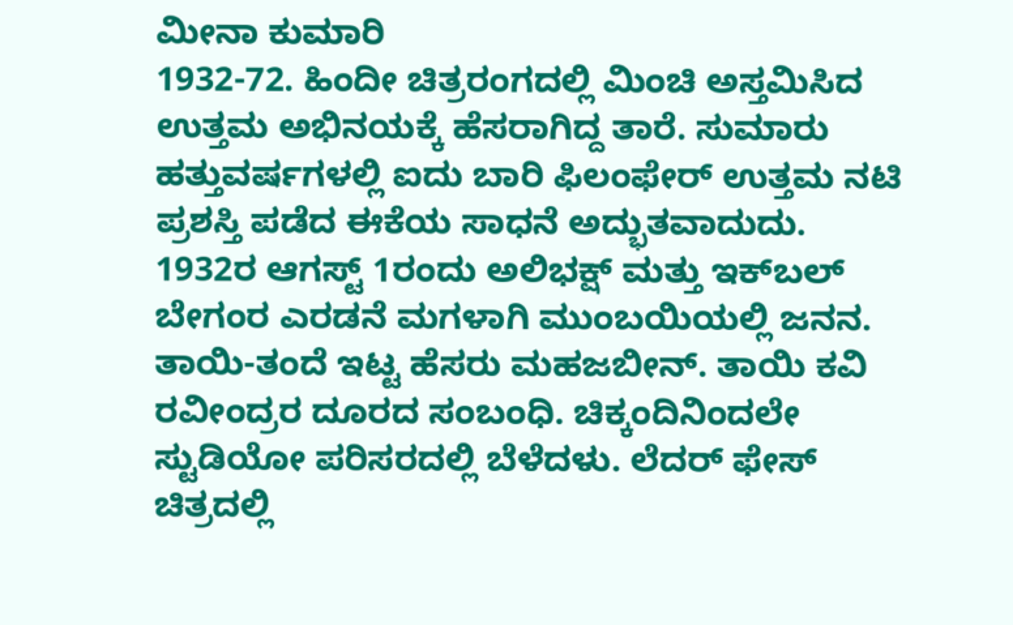ಮೀನಾ ಕುಮಾರಿ
1932-72. ಹಿಂದೀ ಚಿತ್ರರಂಗದಲ್ಲಿ ಮಿಂಚಿ ಅಸ್ತಮಿಸಿದ ಉತ್ತಮ ಅಭಿನಯಕ್ಕೆ ಹೆಸರಾಗಿದ್ದ ತಾರೆ. ಸುಮಾರು ಹತ್ತುವರ್ಷಗಳಲ್ಲಿ ಐದು ಬಾರಿ ಫಿಲಂಫೇರ್ ಉತ್ತಮ ನಟಿ ಪ್ರಶಸ್ತಿ ಪಡೆದ ಈಕೆಯ ಸಾಧನೆ ಅದ್ಭುತವಾದುದು. 1932ರ ಆಗಸ್ಟ್ 1ರಂದು ಅಲಿಭಕ್ಷ್ ಮತ್ತು ಇಕ್‍ಬಲ್ ಬೇಗಂರ ಎರಡನೆ ಮಗಳಾಗಿ ಮುಂಬಯಿಯಲ್ಲಿ ಜನನ. ತಾಯಿ-ತಂದೆ ಇಟ್ಟ ಹೆಸರು ಮಹಜಬೀನ್. ತಾಯಿ ಕವಿ ರವೀಂದ್ರರ ದೂರದ ಸಂಬಂಧಿ. ಚಿಕ್ಕಂದಿನಿಂದಲೇ ಸ್ಟುಡಿಯೋ ಪರಿಸರದಲ್ಲಿ ಬೆಳೆದಳು. ಲೆದರ್ ಫೇಸ್ ಚಿತ್ರದಲ್ಲಿ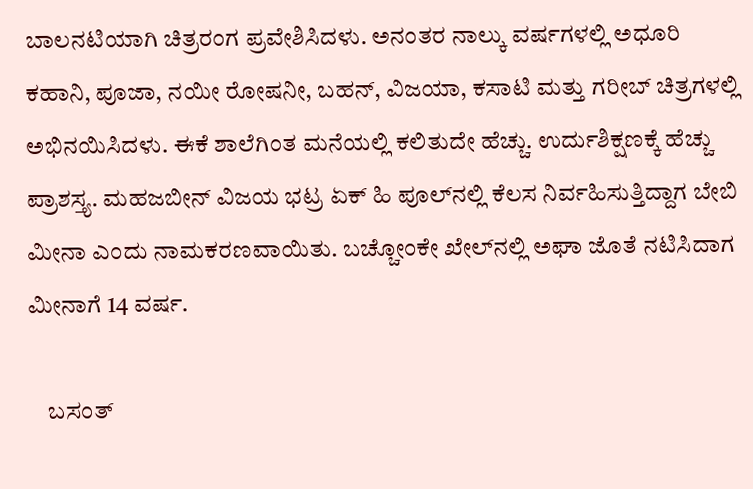ಬಾಲನಟಿಯಾಗಿ ಚಿತ್ರರಂಗ ಪ್ರವೇಶಿಸಿದಳು. ಅನಂತರ ನಾಲ್ಕು ವರ್ಷಗಳಲ್ಲಿ ಅಧೂರಿ ಕಹಾನಿ, ಪೂಜಾ, ನಯೀ ರೋಷನೀ, ಬಹನ್, ವಿಜಯಾ, ಕಸಾಟಿ ಮತ್ತು ಗರೀಬ್ ಚಿತ್ರಗಳಲ್ಲಿ ಅಭಿನಯಿಸಿದಳು. ಈಕೆ ಶಾಲೆಗಿಂತ ಮನೆಯಲ್ಲಿ ಕಲಿತುದೇ ಹೆಚ್ಚು. ಉರ್ದುಶಿಕ್ಷಣಕ್ಕೆ ಹೆಚ್ಚು ಪ್ರಾಶಸ್ತ್ಯ. ಮಹಜಬೀನ್ ವಿಜಯ ಭಟ್ರ ಏಕ್ ಹಿ ಪೂಲ್‍ನಲ್ಲಿ ಕೆಲಸ ನಿರ್ವಹಿಸುತ್ತಿದ್ದಾಗ ಬೇಬಿ ಮೀನಾ ಎಂದು ನಾಮಕರಣವಾಯಿತು. ಬಚ್ಚೋಂಕೇ ಖೇಲ್‍ನಲ್ಲಿ ಅಘಾ ಜೊತೆ ನಟಿಸಿದಾಗ ಮೀನಾಗೆ 14 ವರ್ಷ.

    ಬಸಂತ್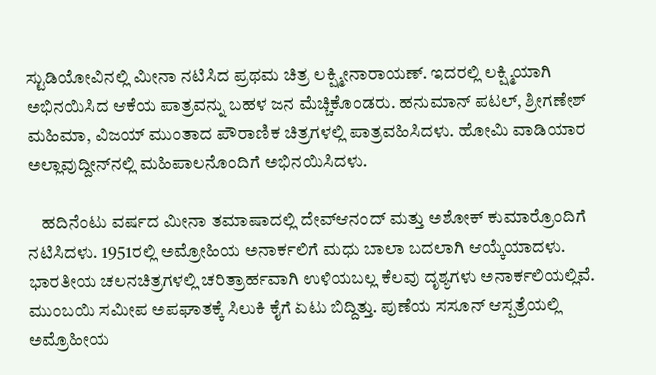ಸ್ಟುಡಿಯೋವಿನಲ್ಲಿ ಮೀನಾ ನಟಿಸಿದ ಪ್ರಥಮ ಚಿತ್ರ ಲಕ್ಷ್ಮೀನಾರಾಯಣ್. ಇದರಲ್ಲಿ ಲಕ್ಷ್ಮಿಯಾಗಿ ಅಭಿನಯಿಸಿದ ಆಕೆಯ ಪಾತ್ರವನ್ನು ಬಹಳ ಜನ ಮೆಚ್ಚಿಕೊಂಡರು. ಹನುಮಾನ್ ಪಟಲ್, ಶ್ರೀಗಣೇಶ್ ಮಹಿಮಾ, ವಿಜಯ್ ಮುಂತಾದ ಪೌರಾಣಿಕ ಚಿತ್ರಗಳಲ್ಲಿ ಪಾತ್ರವಹಿಸಿದಳು. ಹೋಮಿ ವಾಡಿಯಾರ ಅಲ್ಲಾವುದ್ದೀನ್‍ನಲ್ಲಿ ಮಹಿಪಾಲನೊಂದಿಗೆ ಅಭಿನಯಿಸಿದಳು.

    ಹದಿನೆಂಟು ವರ್ಷದ ಮೀನಾ ತಮಾಷಾದಲ್ಲಿ ದೇವ್‍ಆನಂದ್ ಮತ್ತು ಅಶೋಕ್ ಕುಮಾರ್‍ರೊಂದಿಗೆ ನಟಿಸಿದಳು. 1951ರಲ್ಲಿ ಅಮ್ರೋಹಿಯ ಅನಾರ್ಕಲಿಗೆ ಮಧು ಬಾಲಾ ಬದಲಾಗಿ ಆಯ್ಕೆಯಾದಳು. ಭಾರತೀಯ ಚಲನಚಿತ್ರಗಳಲ್ಲಿ ಚರಿತ್ರಾರ್ಹವಾಗಿ ಉಳಿಯಬಲ್ಲ ಕೆಲವು ದೃಶ್ಯಗಳು ಅನಾರ್ಕಲಿಯಲ್ಲಿವೆ. ಮುಂಬಯಿ ಸಮೀಪ ಅಪಘಾತಕ್ಕೆ ಸಿಲುಕಿ ಕೈಗೆ ಏಟು ಬಿದ್ದಿತ್ತು. ಪುಣೆಯ ಸಸೂನ್ ಆಸ್ಪತ್ರೆಯಲ್ಲಿ ಅಮ್ರೊಹೀಯ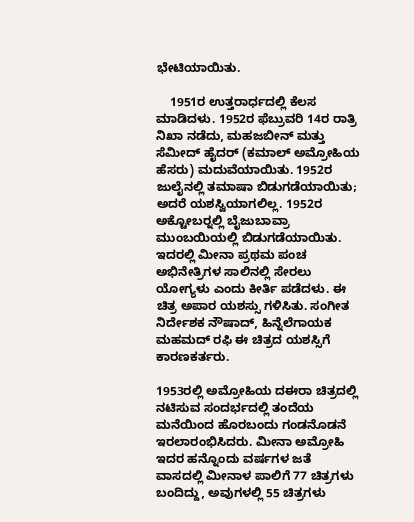ಭೇಟಿಯಾಯಿತು.

    1951ರ ಉತ್ತರಾರ್ಧದಲ್ಲಿ ಕೆಲಸ ಮಾಡಿದಳು. 1952ರ ಫೆಬ್ರುವರಿ 14ರ ರಾತ್ರಿ ನಿಖಾ ನಡೆದು, ಮಹಜಬೀನ್ ಮತ್ತು ಸೆಮೀದ್ ಹೈದರ್ (ಕಮಾಲ್ ಅಮ್ರೋಹಿಯ ಹೆಸರು) ಮದುವೆಯಾಯಿತು. 1952ರ ಜುಲೈನಲ್ಲಿ ತಮಾಷಾ ಬಿಡುಗಡೆಯಾಯಿತು; ಅದರೆ ಯಶಸ್ವಿಯಾಗಲಿಲ್ಲ. 1952ರ ಅಕ್ಟೋಬರ್‍ನಲ್ಲಿ ಬೈಜುಬಾವ್ರಾ ಮುಂಬಯಿಯಲ್ಲಿ ಬಿಡುಗಡೆಯಾಯಿತು. ಇದರಲ್ಲಿ ಮೀನಾ ಪ್ರಥಮ ಪಂಚ ಅಭಿನೇತ್ರಿಗಳ ಸಾಲಿನಲ್ಲಿ ಸೇರಲು ಯೋಗ್ಯಳು ಎಂದು ಕೀರ್ತಿ ಪಡೆದಳು. ಈ ಚಿತ್ರ ಅಪಾರ ಯಶಸ್ಸು ಗಳಿಸಿತು. ಸಂಗೀತ ನಿರ್ದೇಶಕ ನೌಷಾದ್, ಹಿನ್ನೆಲೆಗಾಯಕ ಮಹಮದ್ ರಫಿ ಈ ಚಿತ್ರದ ಯಶಸ್ಸಿಗೆ ಕಾರಣಕರ್ತರು.

1953ರಲ್ಲಿ ಅಮ್ರೋಹಿಯ ದಈರಾ ಚಿತ್ರದಲ್ಲಿ ನಟಿಸುವ ಸಂದರ್ಭದಲ್ಲಿ ತಂದೆಯ ಮನೆಯಿಂದ ಹೊರಬಂದು ಗಂಡನೊಡನೆ ಇರಲಾರಂಭಿಸಿದರು. ಮೀನಾ ಅಮ್ರೋಹಿ ಇದರ ಹನ್ನೊಂದು ವರ್ಷಗಳ ಜತೆ ವಾಸದಲ್ಲಿ ಮೀನಾಳ ಪಾಲಿಗೆ 77 ಚಿತ್ರಗಳು ಬಂದಿದ್ದು, ಅವುಗಳಲ್ಲಿ 55 ಚಿತ್ರಗಳು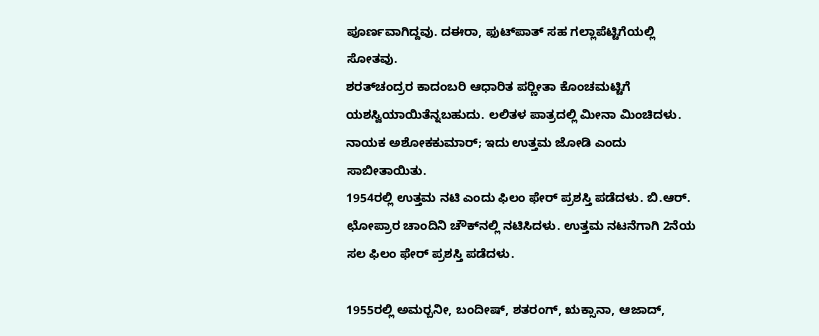ಪೂರ್ಣವಾಗಿದ್ದವು. ದಈರಾ, ಫುಟ್‍ಪಾತ್ ಸಹ ಗಲ್ಲಾಪೆಟ್ಟಿಗೆಯಲ್ಲಿ ಸೋತವು.
ಶರತ್‍ಚಂದ್ರರ ಕಾದಂಬರಿ ಆಧಾರಿತ ಪರ್‍ಣೀತಾ ಕೊಂಚಮಟ್ಟಿಗೆ ಯಶಸ್ವಿಯಾಯಿತೆನ್ನಬಹುದು. ಲಲಿತಳ ಪಾತ್ರದಲ್ಲಿ ಮೀನಾ ಮಿಂಚಿದಳು. ನಾಯಕ ಅಶೋಕಕುಮಾರ್; ಇದು ಉತ್ತಮ ಜೋಡಿ ಎಂದು ಸಾಬೀತಾಯಿತು.
1954ರಲ್ಲಿ ಉತ್ತಮ ನಟಿ ಎಂದು ಫಿಲಂ ಫೇರ್ ಪ್ರಶಸ್ತಿ ಪಡೆದಳು. ಬಿ.ಆರ್. ಛೋಪ್ರಾರ ಚಾಂದಿನಿ ಚೌಕ್‍ನಲ್ಲಿ ನಟಿಸಿದಳು. ಉತ್ತಮ ನಟನೆಗಾಗಿ 2ನೆಯ ಸಲ ಫಿಲಂ ಫೇರ್ ಪ್ರಶಸ್ತಿ ಪಡೆದಳು.

1955ರಲ್ಲಿ ಅಮರ್‍ಬನೀ, ಬಂದೀಷ್, ಶತರಂಗ್, ಋಕ್ಸಾನಾ, ಆಜಾದ್,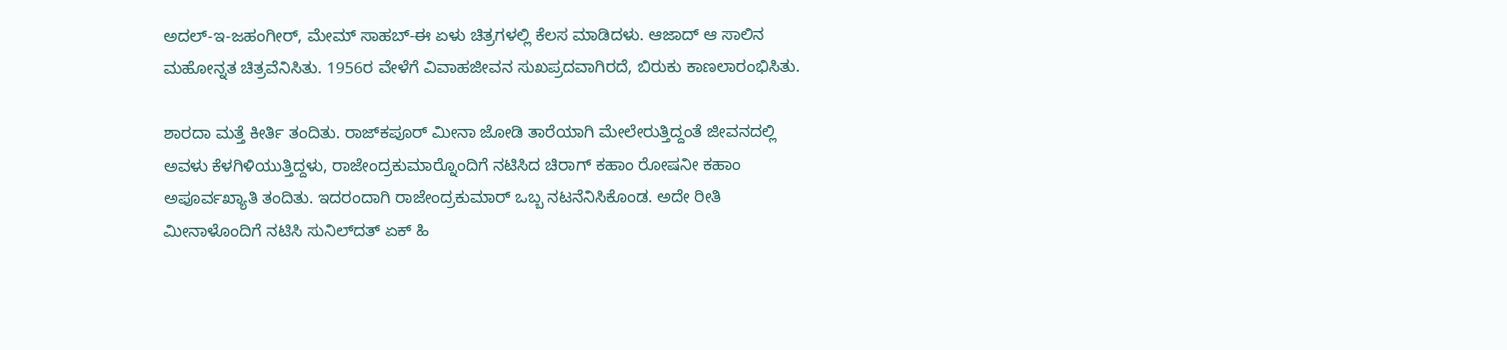ಅದಲ್-ಇ-ಜಹಂಗೀರ್, ಮೇಮ್ ಸಾಹಬ್-ಈ ಏಳು ಚಿತ್ರಗಳಲ್ಲಿ ಕೆಲಸ ಮಾಡಿದಳು. ಆಜಾದ್ ಆ ಸಾಲಿನ ಮಹೋನ್ನತ ಚಿತ್ರವೆನಿಸಿತು. 1956ರ ವೇಳೆಗೆ ವಿವಾಹಜೀವನ ಸುಖಪ್ರದವಾಗಿರದೆ, ಬಿರುಕು ಕಾಣಲಾರಂಭಿಸಿತು.

ಶಾರದಾ ಮತ್ತೆ ಕೀರ್ತಿ ತಂದಿತು. ರಾಜ್‍ಕಪೂರ್ ಮೀನಾ ಜೋಡಿ ತಾರೆಯಾಗಿ ಮೇಲೇರುತ್ತಿದ್ದಂತೆ ಜೀವನದಲ್ಲಿ ಅವಳು ಕೆಳಗಿಳಿಯುತ್ತಿದ್ದಳು, ರಾಜೇಂದ್ರಕುಮಾರ್‍ನೊಂದಿಗೆ ನಟಿಸಿದ ಚಿರಾಗ್ ಕಹಾಂ ರೋಷನೀ ಕಹಾಂ ಅಪೂರ್ವಖ್ಯಾತಿ ತಂದಿತು. ಇದರಂದಾಗಿ ರಾಜೇಂದ್ರಕುಮಾರ್ ಒಬ್ಬ ನಟನೆನಿಸಿಕೊಂಡ. ಅದೇ ರೀತಿ ಮೀನಾಳೊಂದಿಗೆ ನಟಿಸಿ ಸುನಿಲ್‍ದತ್ ಏಕ್ ಹಿ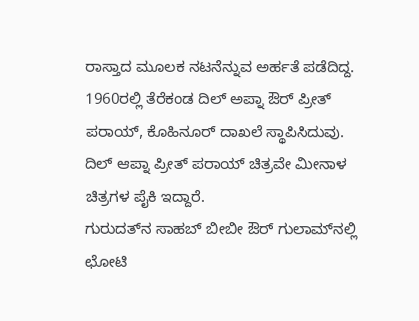ರಾಸ್ತಾದ ಮೂಲಕ ನಟನೆನ್ನುವ ಅರ್ಹತೆ ಪಡೆದಿದ್ದ. 1960ರಲ್ಲಿ ತೆರೆಕಂಡ ದಿಲ್ ಅಪ್ನಾ ಔರ್ ಪ್ರೀತ್ ಪರಾಯ್, ಕೊಹಿನೂರ್ ದಾಖಲೆ ಸ್ಥಾಪಿಸಿದುವು. ದಿಲ್ ಆಪ್ನಾ ಪ್ರೀತ್ ಪರಾಯ್ ಚಿತ್ರವೇ ಮೀನಾಳ ಚಿತ್ರಗಳ ಪೈಕಿ ಇದ್ದಾರೆ.
ಗುರುದತ್‍ನ ಸಾಹಬ್ ಬೀಬೀ ಔರ್ ಗುಲಾಮ್‍ನಲ್ಲಿ ಛೋಟಿ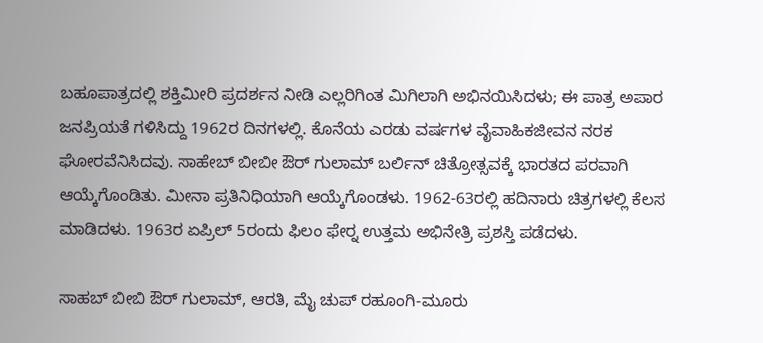ಬಹೂಪಾತ್ರದಲ್ಲಿ ಶಕ್ತಿಮೀರಿ ಪ್ರದರ್ಶನ ನೀಡಿ ಎಲ್ಲರಿಗಿಂತ ಮಿಗಿಲಾಗಿ ಅಭಿನಯಿಸಿದಳು; ಈ ಪಾತ್ರ ಅಪಾರ ಜನಪ್ರಿಯತೆ ಗಳಿಸಿದ್ದು 1962ರ ದಿನಗಳಲ್ಲಿ. ಕೊನೆಯ ಎರಡು ವರ್ಷಗಳ ವೈವಾಹಿಕಜೀವನ ನರಕ ಘೋರವೆನಿಸಿದವು. ಸಾಹೇಬ್ ಬೀಬೀ ಔರ್ ಗುಲಾಮ್ ಬರ್ಲಿನ್ ಚಿತ್ರೋತ್ಸವಕ್ಕೆ ಭಾರತದ ಪರವಾಗಿ ಆಯ್ಕೆಗೊಂಡಿತು. ಮೀನಾ ಪ್ರತಿನಿಧಿಯಾಗಿ ಆಯ್ಕೆಗೊಂಡಳು. 1962-63ರಲ್ಲಿ ಹದಿನಾರು ಚಿತ್ರಗಳಲ್ಲಿ ಕೆಲಸ ಮಾಡಿದಳು. 1963ರ ಏಪ್ರಿಲ್ 5ರಂದು ಫಿಲಂ ಫೇರ್‍ನ ಉತ್ತಮ ಅಭಿನೇತ್ರಿ ಪ್ರಶಸ್ತಿ ಪಡೆದಳು.

ಸಾಹಬ್ ಬೀಬಿ ಔರ್ ಗುಲಾಮ್, ಆರತಿ, ಮೈ ಚುಪ್ ರಹೂಂಗಿ-ಮೂರು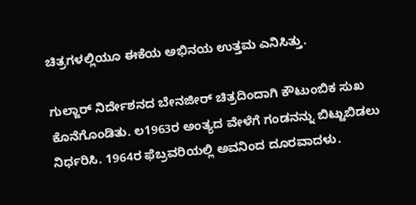ಚಿತ್ರಗಳಲ್ಲಿಯೂ ಈಕೆಯ ಅಭಿನಯ ಉತ್ತಮ ಎನಿಸಿತ್ತು.

ಗುಲ್ಜಾರ್ ನಿರ್ದೇಶನದ ಬೇನಜೀರ್ ಚಿತ್ರದಿಂದಾಗಿ ಕೌಟುಂಬಿಕ ಸುಖ ಕೊನೆಗೊಂಡಿತು. ಲ1963ರ ಅಂತ್ಯದ ವೇಳೆಗೆ ಗಂಡನನ್ನು ಬಿಟ್ಟುಬಿಡಲು ನಿರ್ಧರಿಸಿ. 1964ರ ಫೆಬ್ರವರಿಯಲ್ಲಿ ಅವನಿಂದ ದೂರವಾದಳು.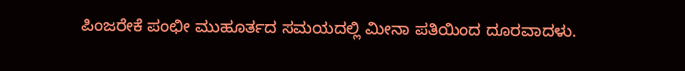ಪಿಂಜರೇಕೆ ಪಂಛೀ ಮುಹೂರ್ತದ ಸಮಯದಲ್ಲಿ ಮೀನಾ ಪತಿಯಿಂದ ದೂರವಾದಳು.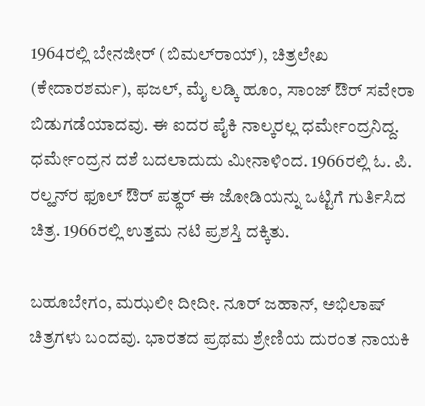1964ರಲ್ಲಿ ಬೇನಜೀರ್ (ಬಿಮಲ್‍ರಾಯ್), ಚಿತ್ರಲೇಖ (ಕೇದಾರಶರ್ಮ), ಫಜಲ್, ಮೈ ಲಡ್ಕಿ ಹೂಂ, ಸಾಂಜ್ ಔರ್ ಸವೇರಾ ಬಿಡುಗಡೆಯಾದವು. ಈ ಐದರ ಪೈಕಿ ನಾಲ್ಕರಲ್ಲ ಧರ್ಮೇಂದ್ರನಿದ್ದ. ಧರ್ಮೇಂದ್ರನ ದಶೆ ಬದಲಾದುದು ಮೀನಾಳಿಂದ. 1966ರಲ್ಲಿ ಓ. ಪಿ. ರಲ್ಹನ್‍ರ ಫೂಲ್ ಔರ್ ಪತ್ಥರ್ ಈ ಜೋಡಿಯನ್ನು ಒಟ್ಟಿಗೆ ಗುರ್ತಿಸಿದ ಚಿತ್ರ. 1966ರಲ್ಲಿ ಉತ್ತಮ ನಟಿ ಪ್ರಶಸ್ತಿ ದಕ್ಕಿತು.

ಬಹೂಬೇಗಂ, ಮಝಲೀ ದೀದೀ. ನೂರ್ ಜಹಾನ್, ಅಭಿಲಾಷ್ ಚಿತ್ರಗಳು ಬಂದವು. ಭಾರತದ ಪ್ರಥಮ ಶ್ರೇಣಿಯ ದುರಂತ ನಾಯಕಿ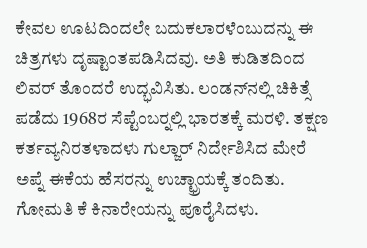ಕೇವಲ ಊಟದಿಂದಲೇ ಬದುಕಲಾರಳೆಂಬುದನ್ನು ಈ ಚಿತ್ರಗಳು ದೃಷ್ಟಾಂತಪಡಿಸಿದವು. ಅತಿ ಕುಡಿತದಿಂದ ಲಿವರ್ ತೊಂದರೆ ಉದ್ಭವಿಸಿತು. ಲಂಡನ್‍ನಲ್ಲಿ ಚಿಕಿತ್ಸೆ ಪಡೆದು 1968ರ ಸೆಪ್ಟೆಂಬರ್‍ನಲ್ಲಿ ಭಾರತಕ್ಕೆ ಮರಳಿ. ತಕ್ಷಣ ಕರ್ತವ್ಯನಿರತಳಾದಳು ಗುಲ್ಜಾರ್ ನಿರ್ದೇಶಿಸಿದ ಮೇರೆ ಅಪ್ನೆ ಈಕೆಯ ಹೆಸರನ್ನು ಉಚ್ಛ್ರಾಯಕ್ಕೆ ತಂದಿತು. ಗೋಮತಿ ಕೆ ಕಿನಾರೇಯನ್ನು ಪೂರೈಸಿದಳು.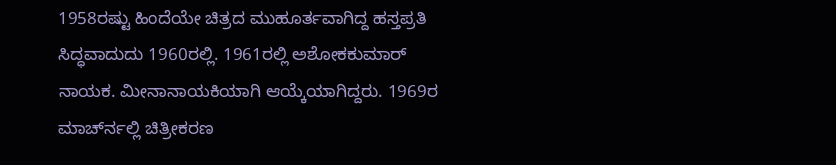1958ರಷ್ಟು ಹಿಂದೆಯೇ ಚಿತ್ರದ ಮುಹೂರ್ತವಾಗಿದ್ದ ಹಸ್ತಪ್ರತಿ ಸಿದ್ಧವಾದುದು 1960ರಲ್ಲಿ. 1961ರಲ್ಲಿ ಅಶೋಕಕುಮಾರ್ ನಾಯಕ. ಮೀನಾನಾಯಕಿಯಾಗಿ ಆಯ್ಕೆಯಾಗಿದ್ದರು. 1969ರ ಮಾರ್ಚ್‍ನಲ್ಲಿ ಚಿತ್ರೀಕರಣ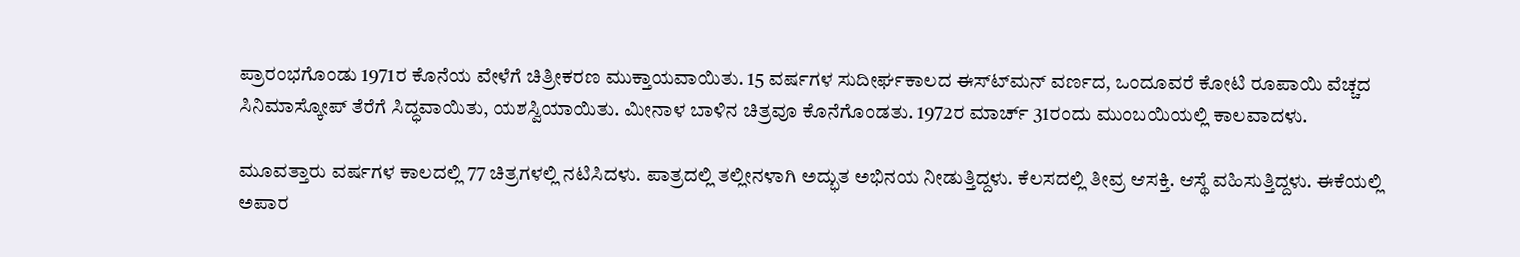ಪ್ರಾರಂಭಗೊಂಡು 1971ರ ಕೊನೆಯ ವೇಳೆಗೆ ಚಿತ್ರೀಕರಣ ಮುಕ್ತಾಯವಾಯಿತು. 15 ವರ್ಷಗಳ ಸುದೀರ್ಘಕಾಲದ ಈಸ್ಟ್‍ಮನ್ ವರ್ಣದ, ಒಂದೂವರೆ ಕೋಟಿ ರೂಪಾಯಿ ವೆಚ್ಚದ ಸಿನಿಮಾಸ್ಕೋಪ್ ತೆರೆಗೆ ಸಿದ್ಧವಾಯಿತು, ಯಶಸ್ವಿಯಾಯಿತು. ಮೀನಾಳ ಬಾಳಿನ ಚಿತ್ರವೂ ಕೊನೆಗೊಂಡತು. 1972ರ ಮಾರ್ಚ್ 31ರಂದು ಮುಂಬಯಿಯಲ್ಲಿ ಕಾಲವಾದಳು.

ಮೂವತ್ತಾರು ವರ್ಷಗಳ ಕಾಲದಲ್ಲಿ 77 ಚಿತ್ರಗಳಲ್ಲಿ ನಟಿಸಿದಳು. ಪಾತ್ರದಲ್ಲಿ ತಲ್ಲೀನಳಾಗಿ ಅದ್ಭುತ ಅಭಿನಯ ನೀಡುತ್ತಿದ್ದಳು. ಕೆಲಸದಲ್ಲಿ ತೀವ್ರ ಆಸಕ್ತಿ. ಆಸ್ಥೆ ವಹಿಸುತ್ತಿದ್ದಳು. ಈಕೆಯಲ್ಲಿ ಅಪಾರ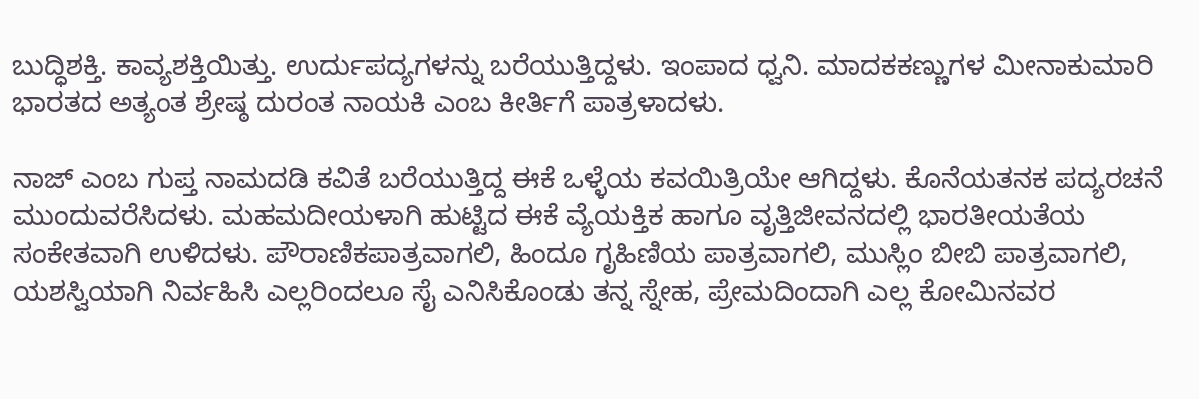ಬುದ್ಧಿಶಕ್ತಿ. ಕಾವ್ಯಶಕ್ತಿಯಿತ್ತು. ಉರ್ದುಪದ್ಯಗಳನ್ನು ಬರೆಯುತ್ತಿದ್ದಳು. ಇಂಪಾದ ಧ್ವನಿ. ಮಾದಕಕಣ್ಣುಗಳ ಮೀನಾಕುಮಾರಿ ಭಾರತದ ಅತ್ಯಂತ ಶ್ರೇಷ್ಠ ದುರಂತ ನಾಯಕಿ ಎಂಬ ಕೀರ್ತಿಗೆ ಪಾತ್ರಳಾದಳು.

ನಾಜ್ ಎಂಬ ಗುಪ್ತ ನಾಮದಡಿ ಕವಿತೆ ಬರೆಯುತ್ತಿದ್ದ ಈಕೆ ಒಳ್ಳೆಯ ಕವಯಿತ್ರಿಯೇ ಆಗಿದ್ದಳು. ಕೊನೆಯತನಕ ಪದ್ಯರಚನೆ ಮುಂದುವರೆಸಿದಳು. ಮಹಮದೀಯಳಾಗಿ ಹುಟ್ಟಿದ ಈಕೆ ವ್ಯೆಯಕ್ತಿಕ ಹಾಗೂ ವೃತ್ತಿಜೀವನದಲ್ಲಿ ಭಾರತೀಯತೆಯ ಸಂಕೇತವಾಗಿ ಉಳಿದಳು. ಪೌರಾಣಿಕಪಾತ್ರವಾಗಲಿ, ಹಿಂದೂ ಗೃಹಿಣಿಯ ಪಾತ್ರವಾಗಲಿ, ಮುಸ್ಲಿಂ ಬೀಬಿ ಪಾತ್ರವಾಗಲಿ, ಯಶಸ್ವಿಯಾಗಿ ನಿರ್ವಹಿಸಿ ಎಲ್ಲರಿಂದಲೂ ಸೈ ಎನಿಸಿಕೊಂಡು ತನ್ನ ಸ್ನೇಹ, ಪ್ರೇಮದಿಂದಾಗಿ ಎಲ್ಲ ಕೋಮಿನವರ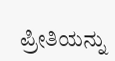ಪ್ರೀತಿಯನ್ನು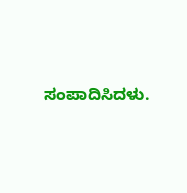ಸಂಪಾದಿಸಿದಳು.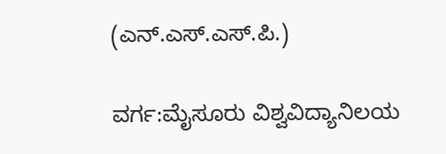(ಎನ್.ಎಸ್.ಎಸ್.ಪಿ.)

ವರ್ಗ:ಮೈಸೂರು ವಿಶ್ವವಿದ್ಯಾನಿಲಯ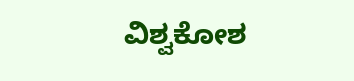ವಿಶ್ವಕೋಶ